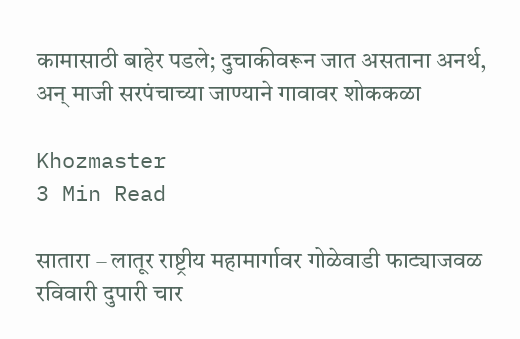कामासाठी बाहेर पडले; दुचाकीवरून जात असताना अनर्थ, अन् माजी सरपंचाच्या जाण्याने गावावर शोककळा

Khozmaster
3 Min Read

सातारा – लातूर राष्ट्रीय महामार्गावर गोळेवाडी फाट्याजवळ रविवारी दुपारी चार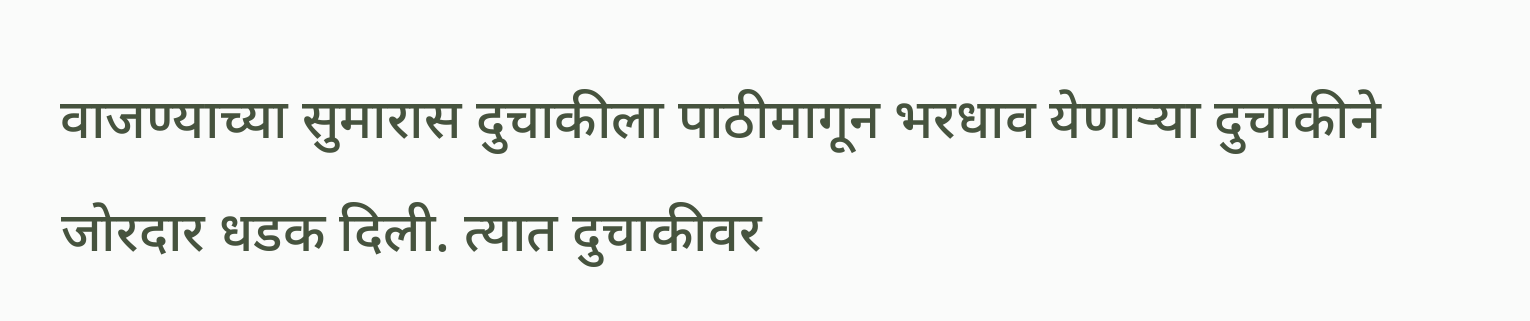वाजण्याच्या सुमारास दुचाकीला पाठीमागून भरधाव येणार्‍या दुचाकीने जोरदार धडक दिली. त्यात दुचाकीवर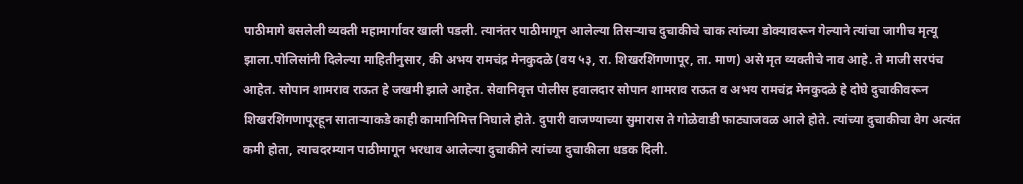पाठीमागे बसलेली व्यक्ती महामार्गावर खाली पडली. त्यानंतर पाठीमागून आलेल्या तिसर्‍याच दुचाकीचे चाक त्यांच्या डोक्यावरून गेल्याने त्यांचा जागीच मृत्यू झाला.पोलिसांनी दिलेल्या माहितीनुसार, की अभय रामचंद्र मेनकुदळे (वय ५३, रा. शिखरशिंगणापूर, ता. माण) असे मृत व्यक्तीचे नाव आहे. ते माजी सरपंच आहेत. सोपान शामराव राऊत हे जखमी झाले आहेत. सेवानिवृत्त पोलीस हवालदार सोपान शामराव राऊत व अभय रामचंद्र मेनकुदळे हे दोघे दुचाकीवरून शिखरशिंगणापूरहून सातार्‍याकडे काही कामानिमित्त निघाले होते. दुपारी वाजण्याच्या सुमारास ते गोळेवाडी फाट्याजवळ आले होते. त्यांच्या दुचाकीचा वेग अत्यंत कमी होता, त्याचदरम्यान पाठीमागून भरधाव आलेल्या दुचाकीने त्यांच्या दुचाकीला धडक दिली.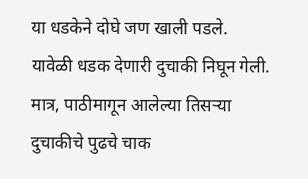या धडकेने दोघे जण खाली पडले. यावेळी धडक देणारी दुचाकी निघून गेली. मात्र, पाठीमागून आलेल्या तिसर्‍या दुचाकीचे पुढचे चाक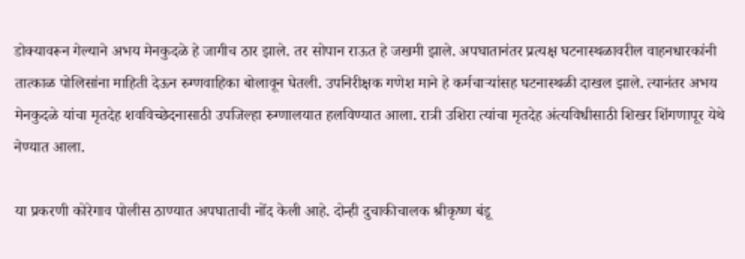डोक्यावरून गेल्याने अभय मेनकुदळे हे जागीच ठार झाले. तर सोपान राऊत हे जखमी झाले. अपघातानंतर प्रत्यक्ष घटनास्थळावरील वाहनधारकांनी तात्काळ पोलिसांना माहिती देऊन रुग्णवाहिका बोलावून घेतली. उपनिरीक्षक गणेश माने हे कर्मचार्‍यांसह घटनास्थळी दाखल झाले. त्यानंतर अभय मेनकुदळे यांचा मृतदेह शवविच्छेदनासाठी उपजिल्हा रुग्णालयात हलविण्यात आला. रात्री उशिरा त्यांचा मृतदेह अंत्यविधीसाठी शिखर शिंगणापूर येथे नेण्यात आला.

या प्रकरणी कोरेगाव पोलीस ठाण्यात अपघाताची नोंद केली आहे. दोन्ही दुचाकीचालक श्रीकृष्ण बंडू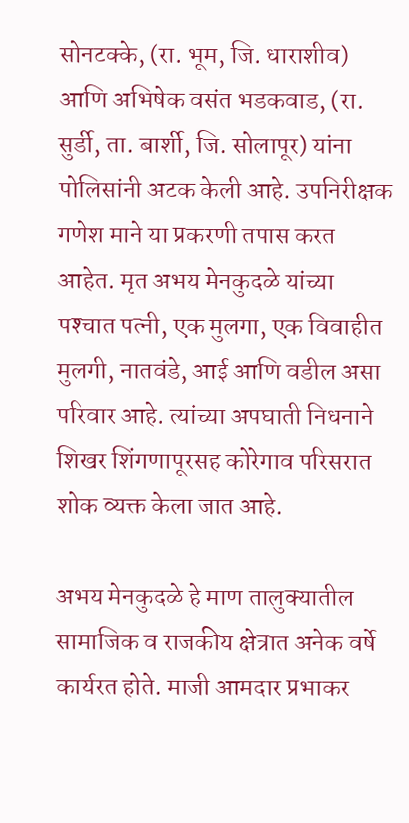सोनटक्के, (रा. भूम, जि. धाराशीव) आणि अभिषेक वसंत भडकवाड, (रा. सुर्डी, ता. बार्शी, जि. सोलापूर) यांना पोलिसांनी अटक केली आहे. उपनिरीक्षक गणेश माने या प्रकरणी तपास करत आहेत. मृत अभय मेनकुदळे यांच्या पश्‍चात पत्नी, एक मुलगा, एक विवाहीत मुलगी, नातवंडे, आई आणि वडील असा परिवार आहे. त्यांच्या अपघाती निधनाने शिखर शिंगणापूरसह कोरेगाव परिसरात शोक व्यक्त केला जात आहे.

अभय मेनकुदळे हे माण तालुक्यातील सामाजिक व राजकीय क्षेत्रात अनेक वर्षे कार्यरत होते. माजी आमदार प्रभाकर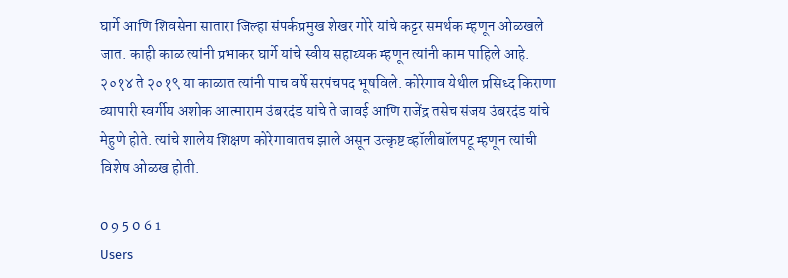घार्गे आणि शिवसेना सातारा जिल्हा संपर्कप्रमुख शेखर गोरे यांचे कट्टर समर्थक म्हणून ओळखले जात. काही काळ त्यांनी प्रभाकर घार्गे यांचे स्वीय सहाय्यक म्हणून त्यांनी काम पाहिले आहे. २०१४ ते २०१९ या काळात त्यांनी पाच वर्षे सरपंचपद भूषविले. कोरेगाव येथील प्रसिध्द किराणा व्यापारी स्वर्गीय अशोक आत्माराम उंबरदंड यांचे ते जावई आणि राजेंद्र तसेच संजय उंबरदंड यांचे मेहुणे होते. त्यांचे शालेय शिक्षण कोरेगावातच झाले असून उत्कृष्ट व्हॉलीबॉलपटू म्हणून त्यांची विशेष ओळख होती.

0 9 5 0 6 1
Users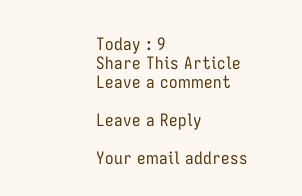Today : 9
Share This Article
Leave a comment

Leave a Reply

Your email address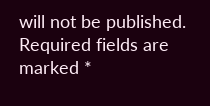will not be published. Required fields are marked *